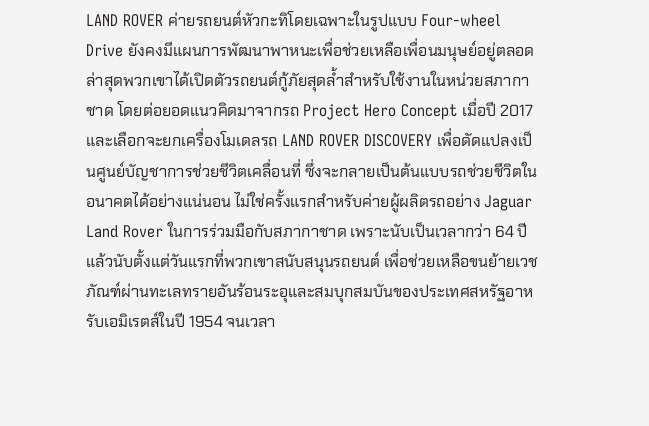LAND ROVER ค่ายรถยนต์หัวกะทิโดยเฉพาะในรูปแบบ Four-wheel Drive ยังคงมีแผนการพัฒนาพาหนะเพื่อช่วยเหลือเพื่อนมนุษย์อยู่ตลอด ล่าสุดพวกเขาได้เปิดตัวรถยนต์กู้ภัยสุดล้ำสำหรับใช้งานในหน่วยสภากาชาด โดยต่อยอดแนวคิดมาจากรถ Project Hero Concept เมื่อปี 2017 และเลือกจะยกเครื่องโมเดลรถ LAND ROVER DISCOVERY เพื่อดัดแปลงเป็นศูนย์บัญชาการช่วยชีวิตเคลื่อนที่ ซึ่งจะกลายเป็นต้นแบบรถช่วยชีวิตในอนาคตได้อย่างแน่นอน ไม่ใช่ครั้งแรกสำหรับค่ายผู้ผลิตรถอย่าง Jaguar Land Rover ในการร่วมมือกับสภากาชาด เพราะนับเป็นเวลากว่า 64 ปีแล้วนับตั้งแต่วันแรกที่พวกเขาสนับสนุนรถยนต์ เพื่อช่วยเหลือขนย้ายเวชภัณฑ์ผ่านทะเลทรายอันร้อนระอุและสมบุกสมบันของประเทศสหรัฐอาหรับเอมิเรตส์ในปี 1954 จนเวลา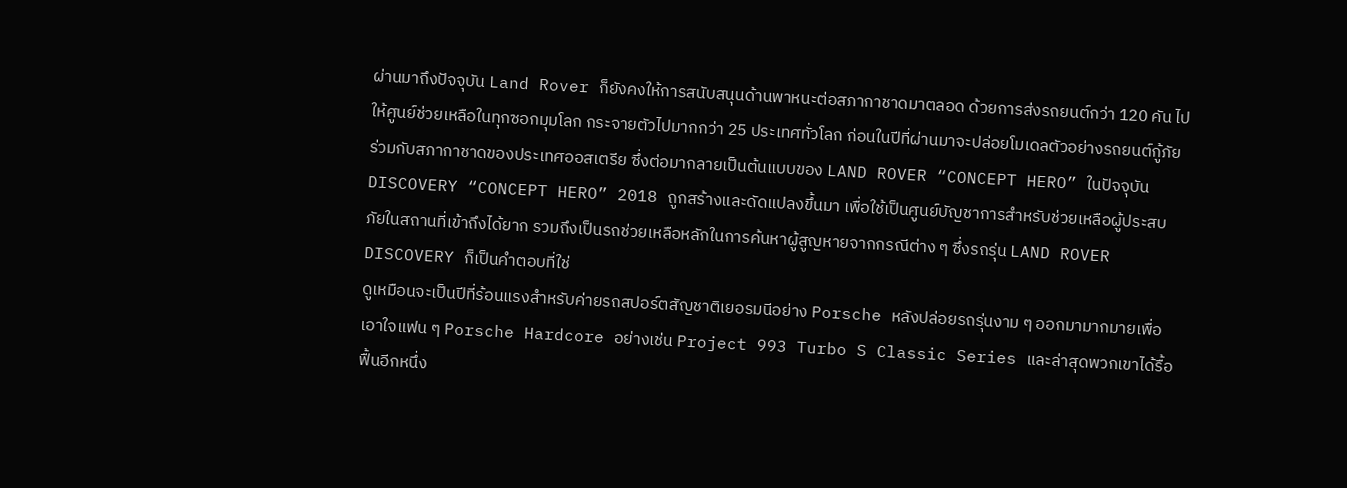ผ่านมาถึงปัจจุบัน Land Rover ก็ยังคงให้การสนับสนุนด้านพาหนะต่อสภากาชาดมาตลอด ด้วยการส่งรถยนต์กว่า 120 คัน ไปให้ศูนย์ช่วยเหลือในทุกซอกมุมโลก กระจายตัวไปมากกว่า 25 ประเทศทั่วโลก ก่อนในปีที่ผ่านมาจะปล่อยโมเดลตัวอย่างรถยนต์กู้ภัยร่วมกับสภากาชาดของประเทศออสเตรีย ซึ่งต่อมากลายเป็นต้นแบบของ LAND ROVER “CONCEPT HERO” ในปัจจุบัน DISCOVERY “CONCEPT HERO” 2018 ถูกสร้างและดัดแปลงขึ้นมา เพื่อใช้เป็นศูนย์บัญชาการสำหรับช่วยเหลือผู้ประสบภัยในสถานที่เข้าถึงได้ยาก รวมถึงเป็นรถช่วยเหลือหลักในการค้นหาผู้สูญหายจากกรณีต่าง ๆ ซึ่งรถรุ่น LAND ROVER DISCOVERY ก็เป็นคำตอบที่ใช่
ดูเหมือนจะเป็นปีที่ร้อนแรงสำหรับค่ายรถสปอร์ตสัญชาติเยอรมนีอย่าง Porsche หลังปล่อยรถรุ่นงาม ๆ ออกมามากมายเพื่อเอาใจแฟน ๆ Porsche Hardcore อย่างเช่น Project 993 Turbo S Classic Series และล่าสุดพวกเขาได้รื้อฟื้นอีกหนึ่ง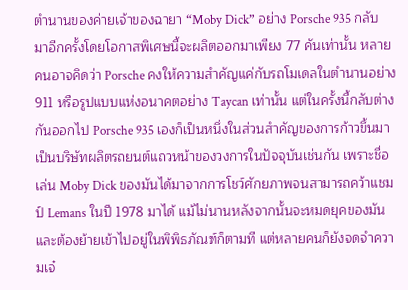ตำนานของค่ายเจ้าของฉายา “Moby Dick” อย่าง Porsche 935 กลับมาอีกครั้งโดยโอกาสพิเศษนี้จะผลิตออกมาเพียง 77 คันเท่านั้น หลายคนอาจคิดว่า Porsche คงให้ความสำคัญแค่กับรถโมเดลในตำนานอย่าง 911 หรือรูปแบบแห่งอนาคตอย่าง Taycan เท่านั้น แต่ในครั้งนี้กลับต่างกันออกไป Porsche 935 เองก็เป็นหนึ่งในส่วนสำคัญของการก้าวขึ้นมาเป็นบริษัทผลิตรถยนต์แถวหน้าของวงการในปัจจุบันเช่นกัน เพราะชื่อเล่น Moby Dick ของมันได้มาจากการโชว์ศักยภาพจนสามารถคว้าแชมป์ Lemans ในปี 1978 มาได้ แม้ไม่นานหลังจากนั้นจะหมดยุคของมันและต้องย้ายเข้าไปอยู่ในพิพิธภัณฑ์ก็ตามที แต่หลายคนก็ยังจดจำความเจ๋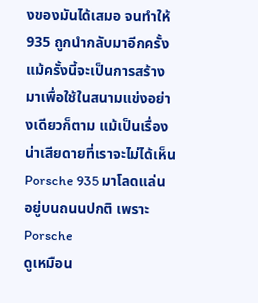งของมันได้เสมอ จนทำให้ 935 ถูกนำกลับมาอีกครั้ง แม้ครั้งนี้จะเป็นการสร้างมาเพื่อใช้ในสนามแข่งอย่างเดียวก็ตาม แม้เป็นเรื่องน่าเสียดายที่เราจะไม่ได้เห็น Porsche 935 มาโลดแล่นอยู่บนถนนปกติ เพราะ Porsche
ดูเหมือน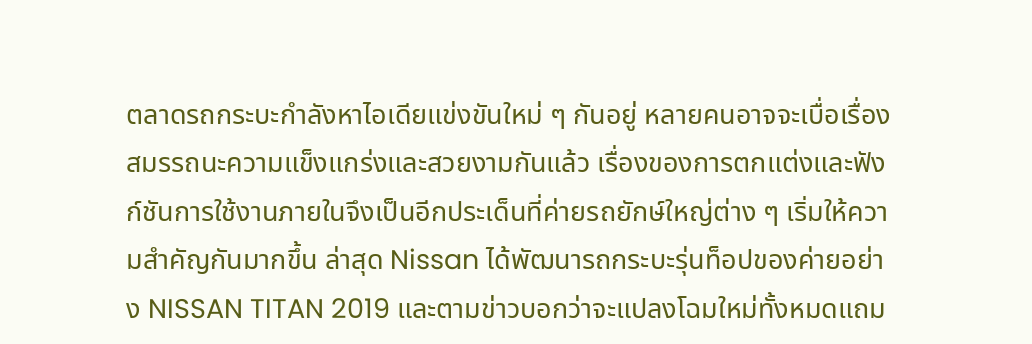ตลาดรถกระบะกำลังหาไอเดียแข่งขันใหม่ ๆ กันอยู่ หลายคนอาจจะเบื่อเรื่องสมรรถนะความแข็งแกร่งและสวยงามกันแล้ว เรื่องของการตกแต่งและฟังก์ชันการใช้งานภายในจึงเป็นอีกประเด็นที่ค่ายรถยักษ์ใหญ่ต่าง ๆ เริ่มให้ความสำคัญกันมากขึ้น ล่าสุด Nissan ได้พัฒนารถกระบะรุ่นท็อปของค่ายอย่าง NISSAN TITAN 2019 และตามข่าวบอกว่าจะแปลงโฉมใหม่ทั้งหมดแถม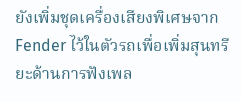ยังเพิ่มชุดเครื่องเสียงพิเศษจาก Fender ไว้ในตัวรถเพื่อเพิ่มสุนทรียะด้านการฟังเพล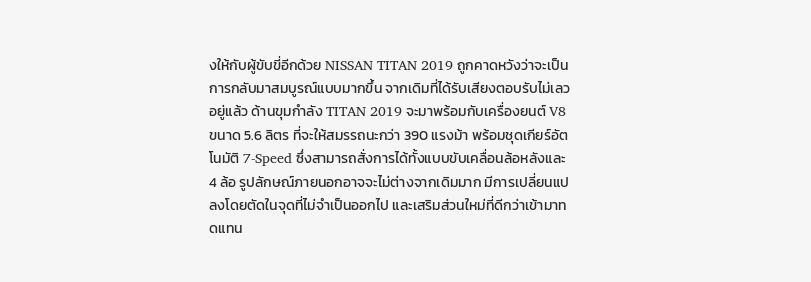งให้กับผู้ขับขี่อีกด้วย NISSAN TITAN 2019 ถูกคาดหวังว่าจะเป็นการกลับมาสมบูรณ์แบบมากขึ้น จากเดิมที่ได้รับเสียงตอบรับไม่เลวอยู่แล้ว ด้านขุมกำลัง TITAN 2019 จะมาพร้อมกับเครื่องยนต์ V8 ขนาด 5.6 ลิตร ที่จะให้สมรรถนะกว่า 390 แรงม้า พร้อมชุดเกียร์อัตโนมัติ 7-Speed ซึ่งสามารถสั่งการได้ทั้งแบบขับเคลื่อนล้อหลังและ 4 ล้อ รูปลักษณ์ภายนอกอาจจะไม่ต่างจากเดิมมาก มีการเปลี่ยนแปลงโดยตัดในจุดที่ไม่จำเป็นออกไป และเสริมส่วนใหม่ที่ดีกว่าเข้ามาทดแทน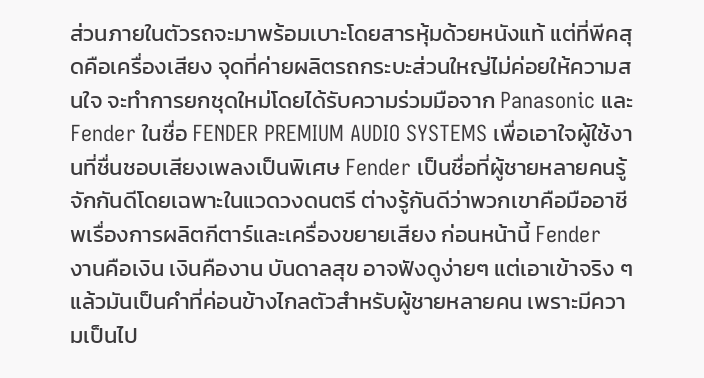ส่วนภายในตัวรถจะมาพร้อมเบาะโดยสารหุ้มด้วยหนังแท้ แต่ที่พีคสุดคือเครื่องเสียง จุดที่ค่ายผลิตรถกระบะส่วนใหญ่ไม่ค่อยให้ความสนใจ จะทำการยกชุดใหม่โดยได้รับความร่วมมือจาก Panasonic และ Fender ในชื่อ FENDER PREMIUM AUDIO SYSTEMS เพื่อเอาใจผู้ใช้งานที่ชื่นชอบเสียงเพลงเป็นพิเศษ Fender เป็นชื่อที่ผู้ชายหลายคนรู้จักกันดีโดยเฉพาะในแวดวงดนตรี ต่างรู้กันดีว่าพวกเขาคือมืออาชีพเรื่องการผลิตกีตาร์และเครื่องขยายเสียง ก่อนหน้านี้ Fender
งานคือเงิน เงินคืองาน บันดาลสุข อาจฟังดูง่ายๆ แต่เอาเข้าจริง ๆ แล้วมันเป็นคำที่ค่อนข้างไกลตัวสำหรับผู้ชายหลายคน เพราะมีความเป็นไป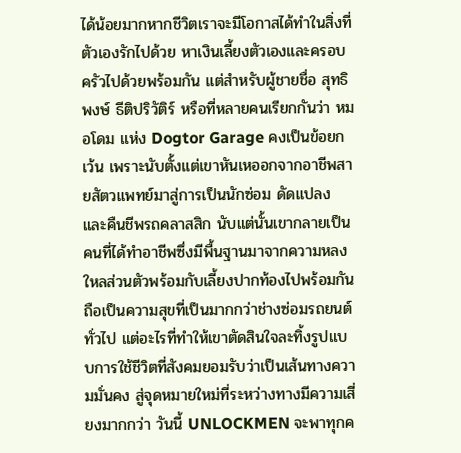ได้น้อยมากหากชีวิตเราจะมีโอกาสได้ทำในสิ่งที่ตัวเองรักไปด้วย หาเงินเลี้ยงตัวเองและครอบครัวไปด้วยพร้อมกัน แต่สำหรับผู้ชายชื่อ สุทธิพงษ์ ธีติปริวัติร์ หรือที่หลายคนเรียกกันว่า หมอโดม แห่ง Dogtor Garage คงเป็นข้อยกเว้น เพราะนับตั้งแต่เขาหันเหออกจากอาชีพสายสัตวแพทย์มาสู่การเป็นนักซ่อม ดัดแปลง และคืนชีพรถคลาสสิก นับแต่นั้นเขากลายเป็นคนที่ได้ทำอาชีพซึ่งมีพื้นฐานมาจากความหลงใหลส่วนตัวพร้อมกับเลี้ยงปากท้องไปพร้อมกัน ถือเป็นความสุขที่เป็นมากกว่าช่างซ่อมรถยนต์ทั่วไป แต่อะไรที่ทำให้เขาตัดสินใจละทิ้งรูปแบบการใช้ชีวิตที่สังคมยอมรับว่าเป็นเส้นทางความมั่นคง สู่จุดหมายใหม่ที่ระหว่างทางมีความเสี่ยงมากกว่า วันนี้ UNLOCKMEN จะพาทุกค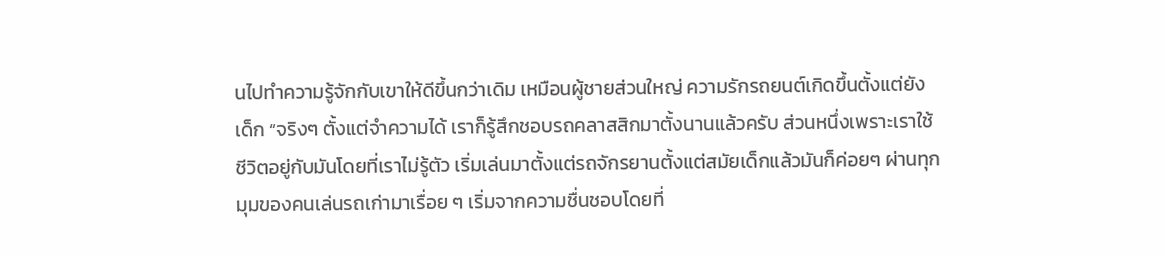นไปทำความรู้จักกับเขาให้ดีขึ้นกว่าเดิม เหมือนผู้ชายส่วนใหญ่ ความรักรถยนต์เกิดขึ้นตั้งแต่ยังเด็ก “จริงๆ ตั้งแต่จำความได้ เราก็รู้สึกชอบรถคลาสสิกมาตั้งนานแล้วครับ ส่วนหนึ่งเพราะเราใช้ชีวิตอยู่กับมันโดยที่เราไม่รู้ตัว เริ่มเล่นมาตั้งแต่รถจักรยานตั้งแต่สมัยเด็กแล้วมันก็ค่อยๆ ผ่านทุกมุมของคนเล่นรถเก่ามาเรื่อย ๆ เริ่มจากความชื่นชอบโดยที่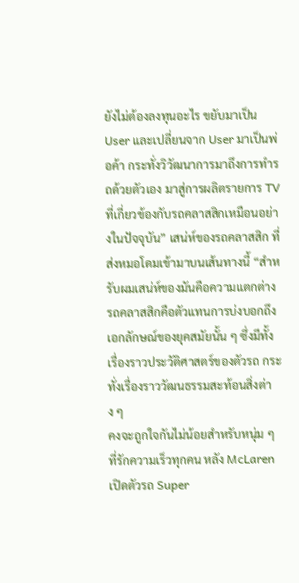ยังไม่ต้องลงทุนอะไร ขยับมาเป็น User และเปลี่ยนจาก User มาเป็นพ่อค้า กระทั่งวิวัฒนาการมาถึงการทำรถด้วยตัวเอง มาสู่การผลิตรายการ TV ที่เกี่ยวข้องกับรถคลาสสิกเหมือนอย่างในปัจจุบัน” เสน่ห์ของรถคลาสสิก ที่ส่งหมอโดมเข้ามาบนเส้นทางนี้ “สำหรับผมเสน่ห์ของมันคือความแตกต่าง รถคลาสสิกคือตัวแทนการบ่งบอกถึงเอกลักษณ์ของยุคสมัยนั้น ๆ ซึ่งมีทั้งเรื่องราวประวัติศาสตร์ของตัวรถ กระทั่งเรื่องราววัฒนธรรมสะท้อนสิ่งต่าง ๆ
คงจะถูกใจกันไม่น้อยสำหรับหนุ่ม ๆ ที่รักความเร็วทุกคน หลัง McLaren เปิดตัวรถ Super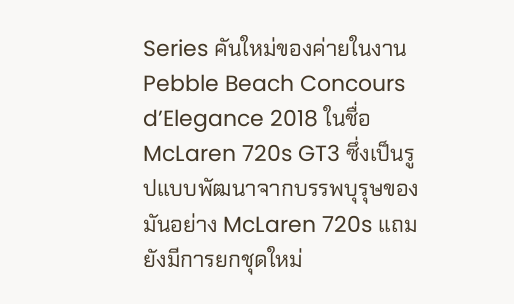Series คันใหม่ของค่ายในงาน Pebble Beach Concours d’Elegance 2018 ในชื่อ McLaren 720s GT3 ซึ่งเป็นรูปแบบพัฒนาจากบรรพบุรุษของมันอย่าง McLaren 720s แถมยังมีการยกชุดใหม่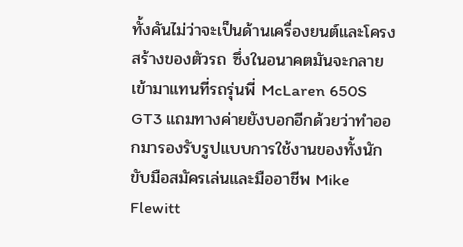ทั้งคันไม่ว่าจะเป็นด้านเครื่องยนต์และโครงสร้างของตัวรถ ซึ่งในอนาคตมันจะกลายเข้ามาแทนที่รถรุ่นพี่ McLaren 650S GT3 แถมทางค่ายยังบอกอีกด้วยว่าทำออกมารองรับรูปแบบการใช้งานของทั้งนักขับมือสมัครเล่นและมืออาชีพ Mike Flewitt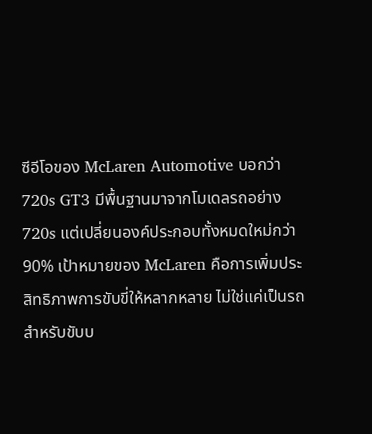ซีอีโอของ McLaren Automotive บอกว่า 720s GT3 มีพื้นฐานมาจากโมเดลรถอย่าง 720s แต่เปลี่ยนองค์ประกอบทั้งหมดใหม่กว่า 90% เป้าหมายของ McLaren คือการเพิ่มประสิทธิภาพการขับขี่ให้หลากหลาย ไม่ใช่แค่เป็นรถสำหรับขับบ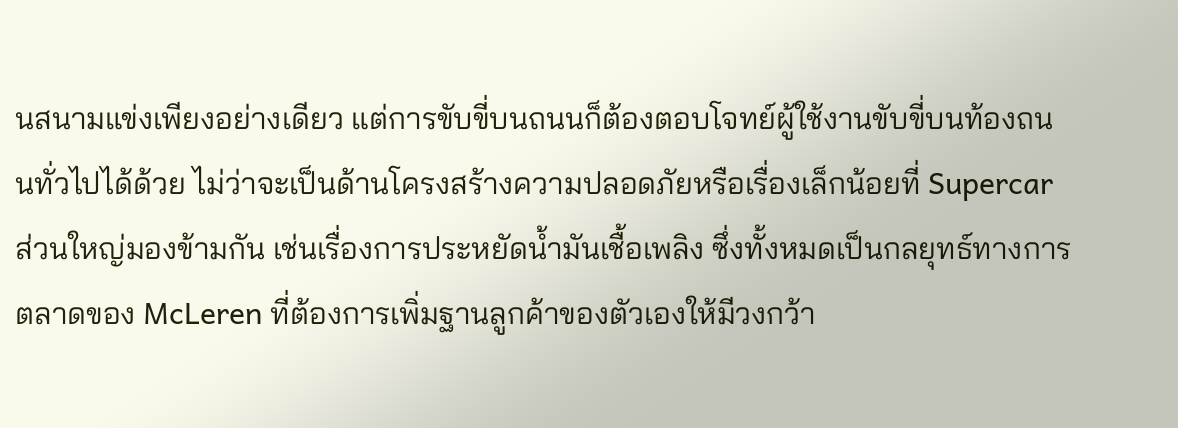นสนามแข่งเพียงอย่างเดียว แต่การขับขี่บนถนนก็ต้องตอบโจทย์ผู้ใช้งานขับขี่บนท้องถนนทั่วไปได้ด้วย ไม่ว่าจะเป็นด้านโครงสร้างความปลอดภัยหรือเรื่องเล็กน้อยที่ Supercar ส่วนใหญ่มองข้ามกัน เช่นเรื่องการประหยัดน้ำมันเชื้อเพลิง ซึ่งทั้งหมดเป็นกลยุทธ์ทางการตลาดของ McLeren ที่ต้องการเพิ่มฐานลูกค้าของตัวเองให้มีวงกว้า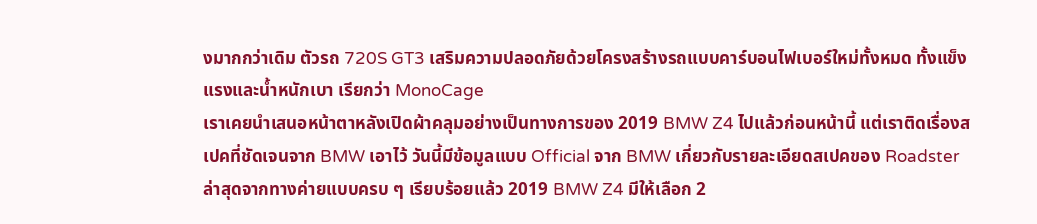งมากกว่าเดิม ตัวรถ 720S GT3 เสริมความปลอดภัยด้วยโครงสร้างรถแบบคาร์บอนไฟเบอร์ใหม่ทั้งหมด ทั้งแข็งแรงและน้ำหนักเบา เรียกว่า MonoCage
เราเคยนำเสนอหน้าตาหลังเปิดผ้าคลุมอย่างเป็นทางการของ 2019 BMW Z4 ไปแล้วก่อนหน้านี้ แต่เราติดเรื่องสเปคที่ชัดเจนจาก BMW เอาไว้ วันนี้มีข้อมูลแบบ Official จาก BMW เกี่ยวกับรายละเอียดสเปคของ Roadster ล่าสุดจากทางค่ายแบบครบ ๆ เรียบร้อยแล้ว 2019 BMW Z4 มีให้เลือก 2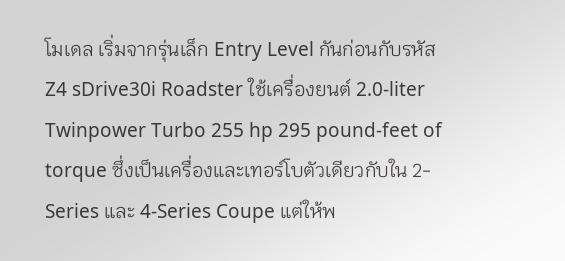โมเดล เริ่มจากรุ่นเล็ก Entry Level กันก่อนกับรหัส Z4 sDrive30i Roadster ใช้เครื่องยนต์ 2.0-liter Twinpower Turbo 255 hp 295 pound-feet of torque ซึ่งเป็นเครื่องและเทอร์โบตัวเดียวกับใน 2-Series และ 4-Series Coupe แต่ให้พ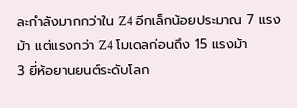ละกำลังมากกว่าใน Z4 อีกเล็กน้อยประมาณ 7 แรงม้า แต่แรงกว่า Z4 โมเดลก่อนถึง 15 แรงม้า
3 ยี่ห้อยานยนต์ระดับโลก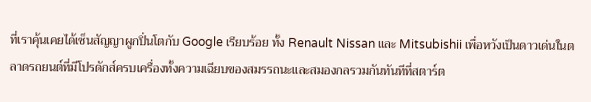ที่เราคุ้นเคยได้เซ็นสัญญาผูกปิ่นโตกับ Google เรียบร้อย ทั้ง Renault Nissan และ Mitsubishii เพื่อหวังเป็นดาวเด่นในตลาดรถยนต์ที่มีโปรดักส์ครบเครื่องทั้งความเฉียบของสมรรถนะและสมองกลรวมกันทันทีที่สตาร์ต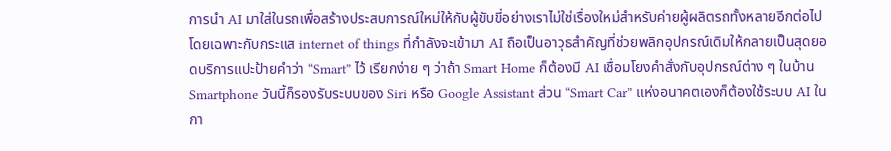การนำ AI มาใส่ในรถเพื่อสร้างประสบการณ์ใหม่ให้กับผู้ขับขี่อย่างเราไม่ใช่เรื่องใหม่สำหรับค่ายผู้ผลิตรถทั้งหลายอีกต่อไป โดยเฉพาะกับกระแส internet of things ที่กำลังจะเข้ามา AI ถือเป็นอาวุธสำคัญที่ช่วยพลิกอุปกรณ์เดิมให้กลายเป็นสุดยอดบริการแปะป้ายคำว่า “Smart” ไว้ เรียกง่าย ๆ ว่าถ้า Smart Home ก็ต้องมี AI เชื่อมโยงคำสั่งกับอุปกรณ์ต่าง ๆ ในบ้าน Smartphone วันนี้ก็รองรับระบบของ Siri หรือ Google Assistant ส่วน “Smart Car” แห่งอนาคตเองก็ต้องใช้ระบบ AI ในกา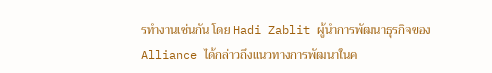รทำงานเช่นกัน โดย Hadi Zablit ผู้นำการพัฒนาธุรกิจของ Alliance ได้กล่าวถึงแนวทางการพัฒนาในค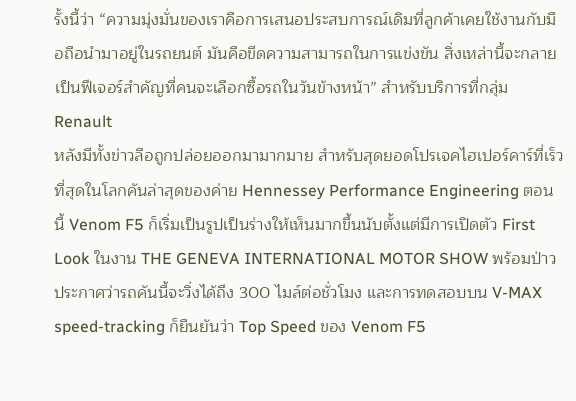รั้งนี้ว่า “ความมุ่งมั่นของเราคือการเสนอประสบการณ์เดิมที่ลูกค้าเคยใช้งานกับมือถือนำมาอยู่ในรถยนต์ มันคือขีดความสามารถในการแข่งขัน สิ่งเหล่านี้จะกลายเป็นฟีเจอร์สำคัญที่คนจะเลือกซื้อรถในวันข้างหน้า” สำหรับบริการที่กลุ่ม Renault
หลังมีทั้งข่าวลือถูกปล่อยออกมามากมาย สำหรับสุดยอดโปรเจคไฮเปอร์คาร์ที่เร็วที่สุดในโลกคันล่าสุดของค่าย Hennessey Performance Engineering ตอนนี้ Venom F5 ก็เริ่มเป็นรูปเป็นร่างให้เห็นมากขึ้นนับตั้งแต่มีการเปิดตัว First Look ในงาน THE GENEVA INTERNATIONAL MOTOR SHOW พร้อมป่าวประกาศว่ารถคันนี้จะวิ่งได้ถึง 300 ไมล์ต่อชั่วโมง และการทดสอบบน V-MAX speed-tracking ก็ยืนยันว่า Top Speed ของ Venom F5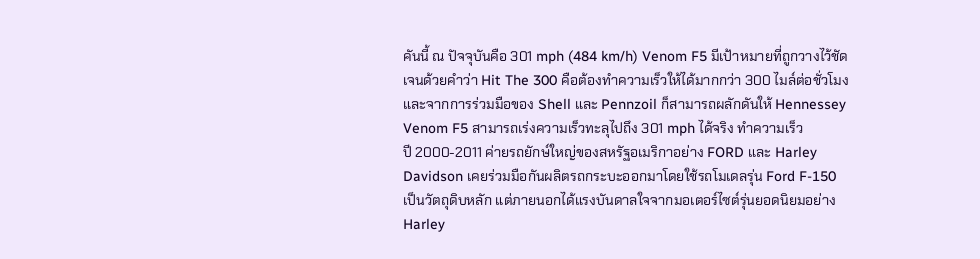คันนี้ ณ ปัจจุบันคือ 301 mph (484 km/h) Venom F5 มีเป้าหมายที่ถูกวางไว้ชัดเจนด้วยคำว่า Hit The 300 คือต้องทำความเร็วให้ได้มากกว่า 300 ไมล์ต่อชั่วโมง และจากการร่วมมือของ Shell และ Pennzoil ก็สามารถผลักดันให้ Hennessey Venom F5 สามารถเร่งความเร็วทะลุไปถึง 301 mph ได้จริง ทำความเร็ว
ปี 2000-2011 ค่ายรถยักษ์ใหญ่ของสหรัฐอเมริกาอย่าง FORD และ Harley Davidson เคยร่วมมือกันผลิตรถกระบะออกมาโดยใช้รถโมเดลรุ่น Ford F-150 เป็นวัตถุดิบหลัก แต่ภายนอกได้แรงบันดาลใจจากมอเตอร์ไซต์รุ่นยอดนิยมอย่าง Harley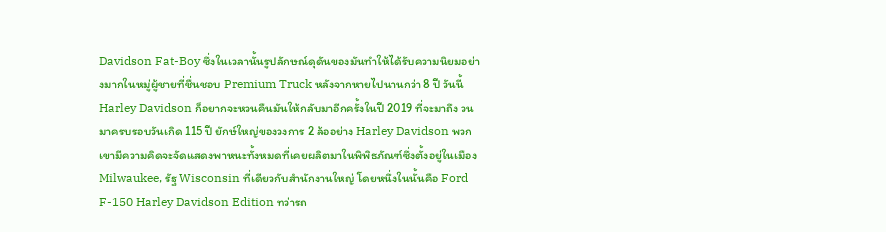Davidson Fat-Boy ซึ่งในเวลานั้นรูปลักษณ์ดุดันของมันทำให้ได้รับความนิยมอย่างมากในหมู่ผู้ชายที่ชื่นชอบ Premium Truck หลังจากหายไปนานกว่า 8 ปี วันนี้ Harley Davidson ก็อยากจะหวนคืนมันให้กลับมาอีกครั้งในปี 2019 ที่จะมาถึง วนมาครบรอบวันเกิด 115 ปี ยักษ์ใหญ่ของวงการ 2 ล้ออย่าง Harley Davidson พวกเขามีความคิดจะจัดแสดงพาหนะทั้งหมดที่เคยผลิตมาในพิพิธภัณฑ์ซึ่งตั้งอยู่ในเมือง Milwaukee, รัฐ Wisconsin ที่เดียวกับสำนักงานใหญ่ โดยหนึ่งในนั้นคือ Ford F-150 Harley Davidson Edition ทว่ารถ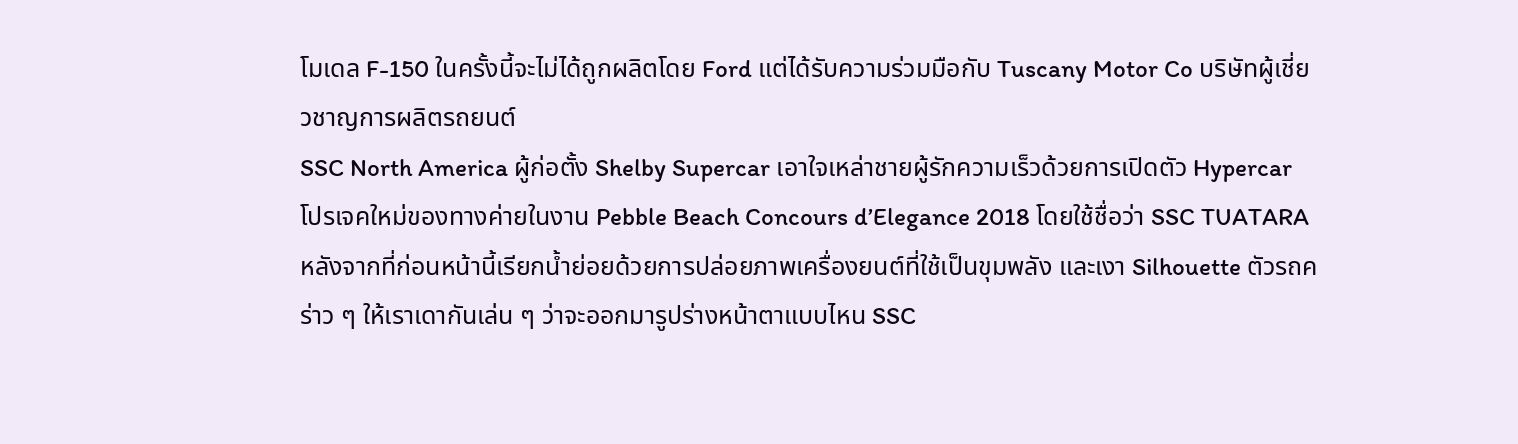โมเดล F-150 ในครั้งนี้จะไม่ได้ถูกผลิตโดย Ford แต่ได้รับความร่วมมือกับ Tuscany Motor Co บริษัทผู้เชี่ยวชาญการผลิตรถยนต์
SSC North America ผู้ก่อตั้ง Shelby Supercar เอาใจเหล่าชายผู้รักความเร็วด้วยการเปิดตัว Hypercar โปรเจคใหม่ของทางค่ายในงาน Pebble Beach Concours d’Elegance 2018 โดยใช้ชื่อว่า SSC TUATARA หลังจากที่ก่อนหน้านี้เรียกน้ำย่อยด้วยการปล่อยภาพเครื่องยนต์ที่ใช้เป็นขุมพลัง และเงา Silhouette ตัวรถคร่าว ๆ ให้เราเดากันเล่น ๆ ว่าจะออกมารูปร่างหน้าตาแบบไหน SSC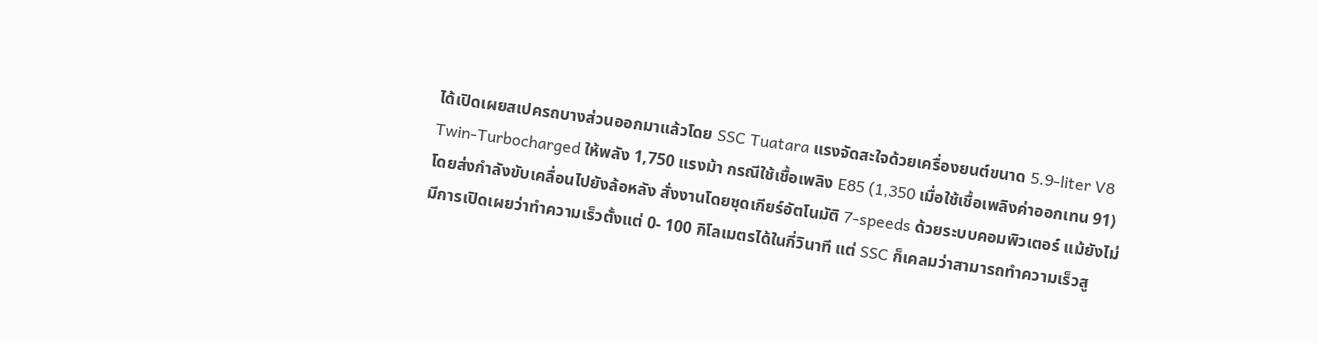ได้เปิดเผยสเปครถบางส่วนออกมาแล้วโดย SSC Tuatara แรงจัดสะใจด้วยเครื่องยนต์ขนาด 5.9-liter V8 Twin-Turbocharged ให้พลัง 1,750 แรงม้า กรณีใช้เชื้อเพลิง E85 (1,350 เมื่อใช้เชื้อเพลิงค่าออกเทน 91) โดยส่งกำลังขับเคลื่อนไปยังล้อหลัง สั่งงานโดยชุดเกียร์อัตโนมัติ 7-speeds ด้วยระบบคอมพิวเตอร์ แม้ยังไม่มีการเปิดเผยว่าทำความเร็วตั้งแต่ 0- 100 กิโลเมตรได้ในกี่วินาที แต่ SSC ก็เคลมว่าสามารถทำความเร็วสู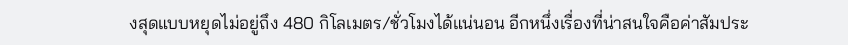งสุดแบบหยุดไม่อยู่ถึง 480 กิโลเมตร/ชั่วโมงได้แน่นอน อีกหนึ่งเรื่องที่น่าสนใจคือค่าสัมประ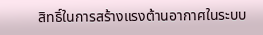สิทธิ์ในการสร้างแรงต้านอากาศในระบบ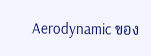Aerodynamic ของ